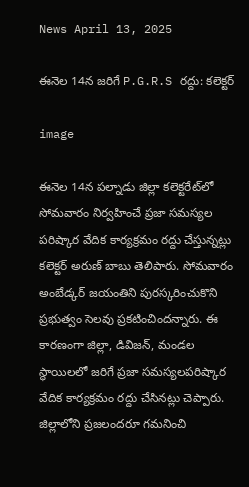News April 13, 2025

ఈనెల 14న జరిగే P.G.R.S రద్దు: కలెక్టర్

image

ఈనెల 14న పల్నాడు జిల్లా కలెక్టరేట్‌లో సోమవారం నిర్వహించే ప్రజా సమస్యల పరిష్కార వేదిక కార్యక్రమం రద్దు చేస్తున్నట్లు కలెక్టర్ అరుణ్ బాబు తెలిపారు. సోమవారం అంబేడ్కర్ జయంతిని పురస్కరించుకొని ప్రభుత్వం సెలవు ప్రకటించిందన్నారు. ఈ కారణంగా జిల్లా, డివిజన్, మండల స్థాయిలలో జరిగే ప్రజా సమస్యలపరిష్కార వేదిక కార్యక్రమం రద్దు చేసినట్లు చెప్పారు. జిల్లాలోని ప్రజలందరూ గమనించి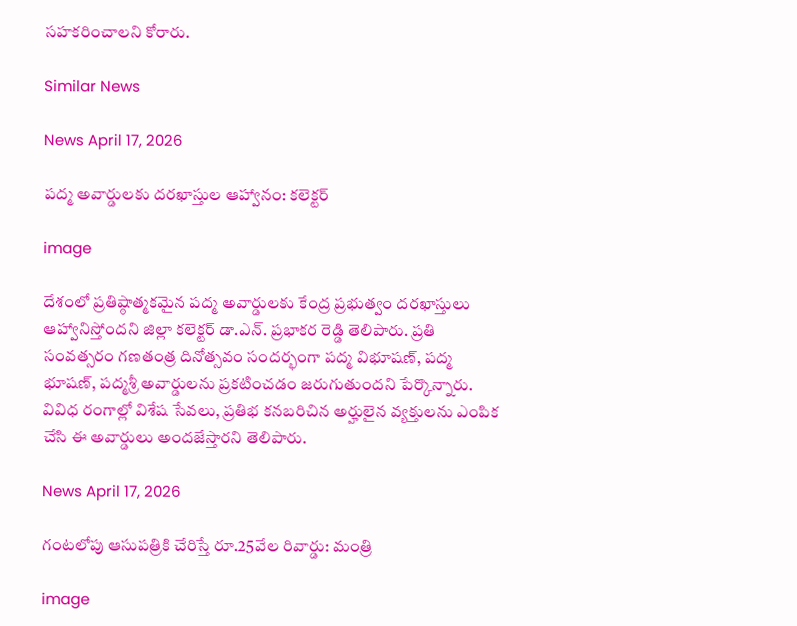సహకరించాలని కోరారు.

Similar News

News April 17, 2026

పద్మ అవార్డులకు దరఖాస్తుల ఆహ్వానం: కలెక్టర్

image

దేశంలో ప్రతిష్ఠాత్మకమైన పద్మ అవార్డులకు కేంద్ర ప్రభుత్వం దరఖాస్తులు ఆహ్వానిస్తోందని జిల్లా కలెక్టర్ డా.ఎన్. ప్రభాకర రెడ్డి తెలిపారు. ప్రతి సంవత్సరం గణతంత్ర దినోత్సవం సందర్భంగా పద్మ విభూషణ్, పద్మ భూషణ్, పద్మశ్రీ అవార్డులను ప్రకటించడం జరుగుతుందని పేర్కొన్నారు. వివిధ రంగాల్లో విశేష సేవలు, ప్రతిభ కనబరిచిన అర్హులైన వ్యక్తులను ఎంపిక చేసి ఈ అవార్డులు అందజేస్తారని తెలిపారు.

News April 17, 2026

గంటలోపు ఆసుపత్రికి చేరిస్తే రూ.25వేల రివార్డు: మంత్రి

image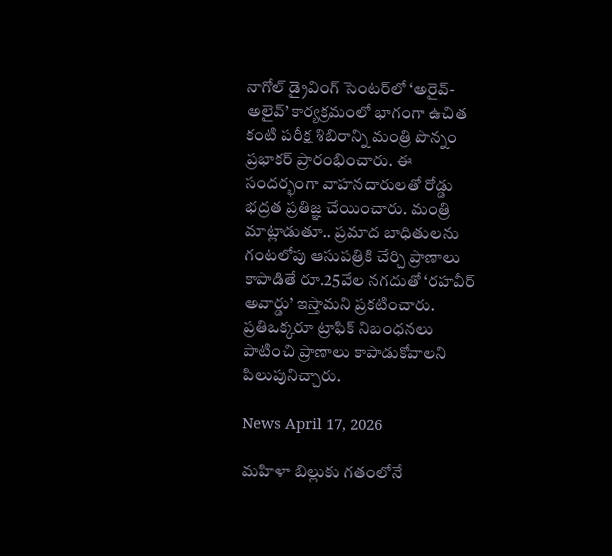నాగోల్ డ్రైవింగ్ సెంటర్‌లో ‘అరైవ్- అలైవ్’ కార్యక్రమంలో భాగంగా ఉచిత కంటి పరీక్ష శిబిరాన్ని మంత్రి పొన్నం ప్రభాకర్ ప్రారంభించారు. ఈ సందర్భంగా వాహనదారులతో రోడ్డు భద్రత ప్రతిజ్ఞ చేయించారు. మంత్రి మాట్లాడుతూ.. ప్రమాద బాధితులను గంటలోపు ఆసుపత్రికి చేర్చి ప్రాణాలు కాపాడితే రూ.25వేల నగదుతో ‘రహవీర్ అవార్డు’ ఇస్తామని ప్రకటించారు. ప్రతిఒక్కరూ ట్రాఫిక్ నిబంధనలు పాటించి ప్రాణాలు కాపాడుకోవాలని పిలుపునిచ్చారు.

News April 17, 2026

మహిళా బిల్లుకు గతంలోనే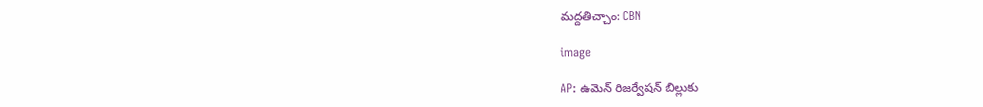మద్దతిచ్చాం: CBN

image

AP: ఉమెన్ రిజర్వేషన్ బిల్లుకు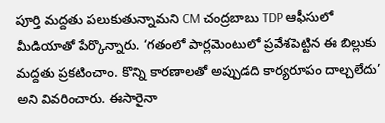పూర్తి మద్దతు పలుకుతున్నామని CM చంద్రబాబు TDP ఆఫీసులో మీడియాతో పేర్కొన్నారు. ‘గతంలో పార్లమెంటులో ప్రవేశపెట్టిన ఈ బిల్లుకు మద్దతు ప్రకటించాం. కొన్ని కారణాలతో అప్పుడది కార్యరూపం దాల్చలేదు’ అని వివరించారు. ఈసారైనా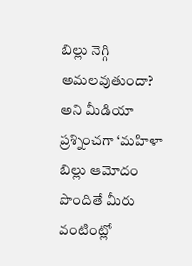బిల్లు నెగ్గి అమలవుతుందా? అని మీడియా ప్రశ్నించగా ‘మహిళా బిల్లు ఆమోదం పొందితే మీరు వంటింట్లో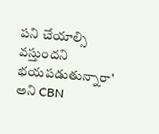పని చేయాల్సి వస్తుందని భయపడుతున్నారా’ అని CBN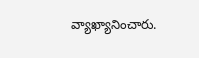వ్యాఖ్యానించారు.